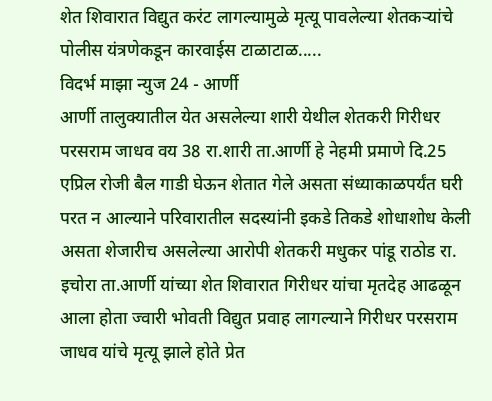शेत शिवारात विद्युत करंट लागल्यामुळे मृत्यू पावलेल्या शेतकऱ्यांचे पोलीस यंत्रणेकडून कारवाईस टाळाटाळ.....
विदर्भ माझा न्युज 24 - आर्णी
आर्णी तालुक्यातील येत असलेल्या शारी येथील शेतकरी गिरीधर परसराम जाधव वय 38 रा.शारी ता.आर्णी हे नेहमी प्रमाणे दि.25 एप्रिल रोजी बैल गाडी घेऊन शेतात गेले असता संध्याकाळपर्यंत घरी परत न आल्याने परिवारातील सदस्यांनी इकडे तिकडे शोधाशोध केली असता शेजारीच असलेल्या आरोपी शेतकरी मधुकर पांडू राठोड रा. इचोरा ता.आर्णी यांच्या शेत शिवारात गिरीधर यांचा मृतदेह आढळून आला होता ज्वारी भोवती विद्युत प्रवाह लागल्याने गिरीधर परसराम जाधव यांचे मृत्यू झाले होते प्रेत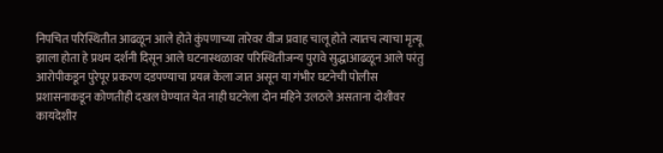निपचित परिस्थितीत आढळून आले होते कुंपणाच्या तारेवर वीज प्रवाह चालू होते त्यातच त्याचा मृत्यू झाला होता हे प्रथम दर्शनी दिसून आले घटनास्थळावर परिस्थितीजन्य पुरावे सुद्धाआढळून आले परंतु आरोपीकडून पुरेपूर प्रकरण दडपण्याचा प्रयत्न केला जात असून या गंभीर घटनेची पोलीस प्रशासनाकडून कोणतीही दखल घेण्यात येत नाही घटनेला दोन महिने उलठले असताना दोशीवर कायदेशीर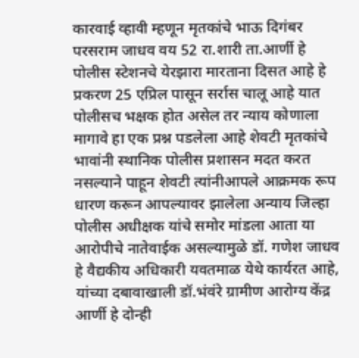कारवाई व्हावी म्हणून मृतकांचे भाऊ दिगंबर परसराम जाधव वय 52 रा.शारी ता.आर्णी हे पोलीस स्टेशनचे येरझारा मारताना दिसत आहे हे प्रकरण 25 एप्रिल पासून सर्रास चालू आहे यात पोलीसच भक्षक होत असेल तर न्याय कोणाला मागावे हा एक प्रश्न पडलेला आहे शेवटी मृतकांचे भावांनी स्थानिक पोलीस प्रशासन मदत करत नसल्याने पाहून शेवटी त्यांनीआपले आक्रमक रूप धारण करून आपल्यावर झालेला अन्याय जिल्हा पोलीस अधीक्षक यांचे समोर मांडला आता या आरोपीचे नातेवाईक असल्यामुळे डॉ. गणेश जाधव हे वैद्यकीय अधिकारी यवतमाळ येथे कार्यरत आहे, यांच्या दबावाखाली डॉ.भंवंरे ग्रामीण आरोग्य केंद्र आर्णी हे दोन्ही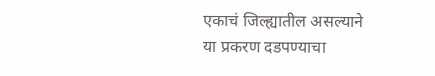एकाचं जिल्ह्यातील असल्याने या प्रकरण दडपण्याचा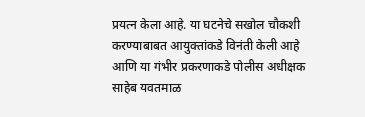प्रयत्न केला आहे. या घटनेचे सखोल चौकशी करण्याबाबत आयुक्तांकडे विनंती केली आहे आणि या गंभीर प्रकरणाकडे पोलीस अधीक्षक साहेब यवतमाळ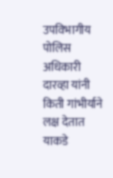उपविभागीय पोलिस अधिकारी दारव्हा यांनी किती गांभीर्याने लक्ष देतात याकडे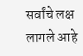सर्वांचे लक्ष लागले आहे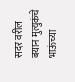सदर वरील बयान मुत्युकंचे भाऊंच्या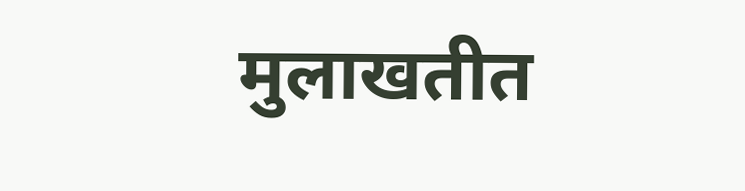मुलाखतीत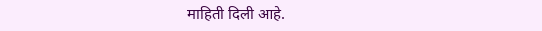माहिती दिली आहे.